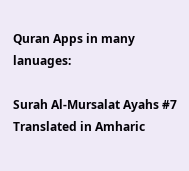Quran Apps in many lanuages:

Surah Al-Mursalat Ayahs #7 Translated in Amharic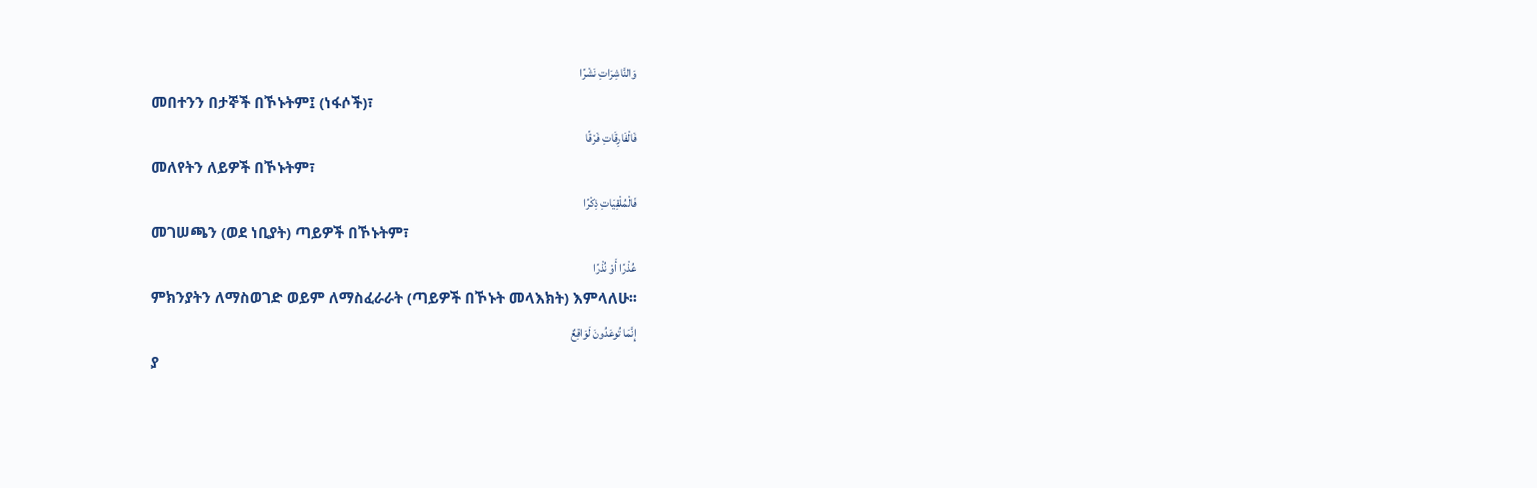وَالنَّاشِرَاتِ نَشْرًا
መበተንን በታኞች በኾኑትም፤ (ነፋሶች)፣
فَالْفَارِقَاتِ فَرْقًا
መለየትን ለይዎች በኾኑትም፣
فَالْمُلْقِيَاتِ ذِكْرًا
መገሠጫን (ወደ ነቢያት) ጣይዎች በኾኑትም፣
عُذْرًا أَوْ نُذْرًا
ምክንያትን ለማስወገድ ወይም ለማስፈራራት (ጣይዎች በኾኑት መላእክት) እምላለሁ፡፡
إِنَّمَا تُوعَدُونَ لَوَاقِعٌ
ያ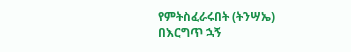የምትስፈራሩበት (ትንሣኤ) በእርግጥ ኋኝ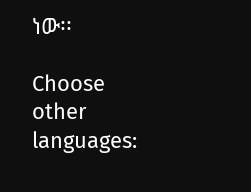ነው፡፡

Choose other languages: